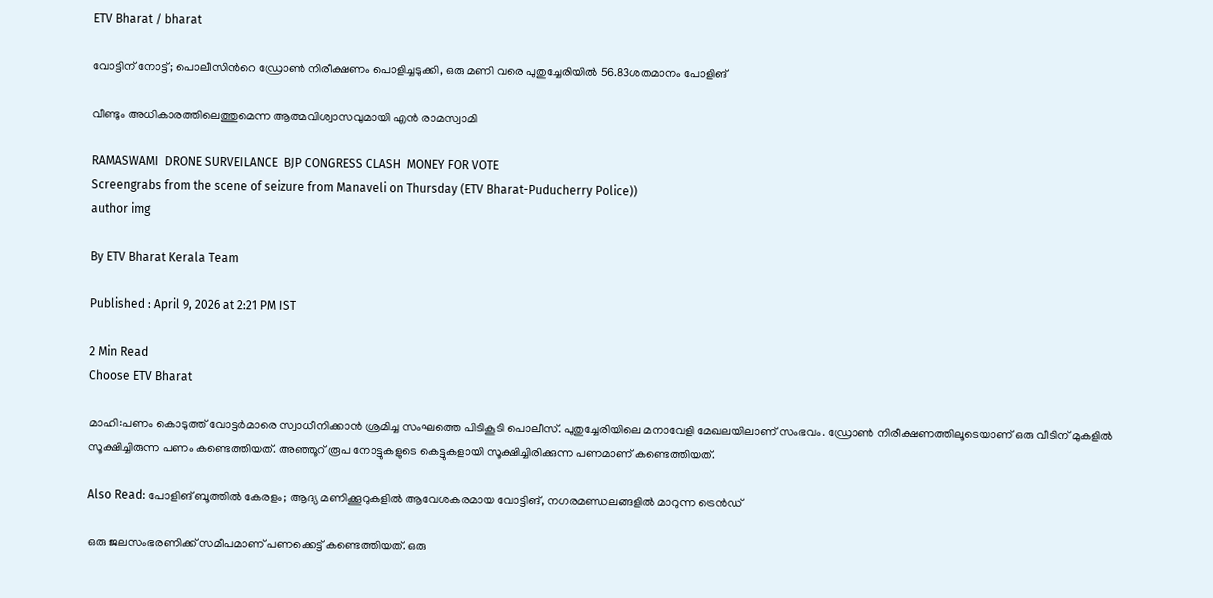ETV Bharat / bharat

വോട്ടിന് നോട്ട്; പൊലീസിന്‍റെ ഡ്രോണ്‍ നിരീക്ഷണം പൊളിച്ചടുക്കി, ഒരു മണി വരെ പുതുച്ചേരിയില്‍ 56.83ശതമാനം പോളിങ്

വീണ്ടും അധികാരത്തിലെത്തുമെന്ന ആത്മവിശ്വാസവുമായി എന്‍ രാമസ്വാമി

RAMASWAMI  DRONE SURVEILANCE  BJP CONGRESS CLASH  MONEY FOR VOTE
Screengrabs from the scene of seizure from Manaveli on Thursday (ETV Bharat-Puducherry Police))
author img

By ETV Bharat Kerala Team

Published : April 9, 2026 at 2:21 PM IST

2 Min Read
Choose ETV Bharat

മാഹി:പണം കൊടുത്ത് വോട്ടര്‍മാരെ സ്വാധീനിക്കാന്‍ ശ്രമിച്ച സംഘത്തെ പിടികൂടി പൊലീസ്. പുതുച്ചേരിയിലെ മനാവേളി മേഖലയിലാണ് സംഭവം. ഡ്രോണ്‍ നിരീക്ഷണത്തിലൂടെയാണ് ഒരു വീടിന് മുകളില്‍ സൂക്ഷിച്ചിരുന്ന പണം കണ്ടെത്തിയത്. അഞ്ഞൂറ് രൂപ നോട്ടുകളുടെ കെട്ടുകളായി സൂക്ഷിച്ചിരിക്കുന്ന പണമാണ് കണ്ടെത്തിയത്.

Also Read: പോളിങ് ബൂത്തില്‍ കേരളം; ആദ്യ മണിക്കൂറുകളില്‍ ആവേശകരമായ വോട്ടിങ്, നഗരമണ്ഡലങ്ങളില്‍ മാറുന്ന ട്രെന്‍ഡ്

ഒരു ജലസംഭരണിക്ക് സമീപമാണ് പണക്കെട്ട് കണ്ടെത്തിയത്. ഒരു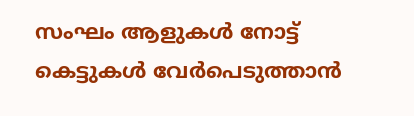സംഘം ആളുകള്‍ നോട്ട് കെട്ടുകള്‍ വേര്‍പെടുത്താന്‍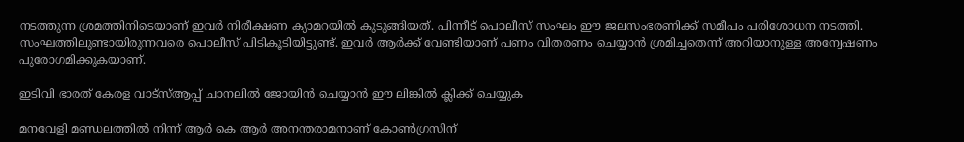നടത്തുന്ന ശ്രമത്തിനിടെയാണ് ഇവര്‍ നിരീക്ഷണ ക്യാമറയില്‍ കുടുങ്ങിയത്. പിന്നീട് പൊലീസ് സംഘം ഈ ജലസംഭരണിക്ക് സമീപം പരിശോധന നടത്തി. സംഘത്തിലുണ്ടായിരുന്നവരെ പൊലീസ് പിടികൂടിയിട്ടുണ്ട്. ഇവര്‍ ആര്‍ക്ക് വേണ്ടിയാണ് പണം വിതരണം ചെയ്യാന്‍ ശ്രമിച്ചതെന്ന് അറിയാനുള്ള അന്വേഷണം പുരോഗമിക്കുകയാണ്.

ഇടിവി ഭാരത് കേരള വാട്‌സ്‌ആപ്പ് ചാനലില്‍ ജോയിന്‍ ചെയ്യാന്‍ ഈ ലിങ്കില്‍ ക്ലിക്ക് ചെയ്യുക

മനവേളി മണ്ഡലത്തില്‍ നിന്ന് ആര്‍ കെ ആര്‍ അനന്തരാമനാണ് കോണ്‍ഗ്രസിന്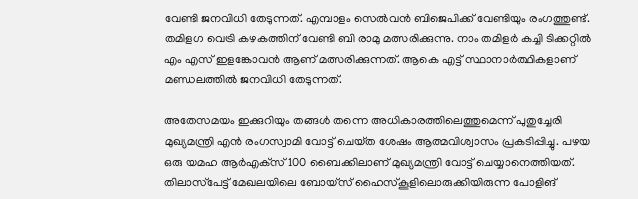വേണ്ടി ജനവിധി തേടുന്നത്. എമ്പാളം സെല്‍വന്‍ ബിജെപിക്ക് വേണ്ടിയും രംഗത്തുണ്ട്. തമിളഗ വെട്രി കഴകത്തിന് വേണ്ടി ബി രാമു മത്സരിക്കുന്നു. നാം തമിളര്‍ കച്ചി ടിക്കറ്റില്‍ എം എസ് ഇളങ്കോവന്‍ ആണ് മത്സരിക്കുന്നത്. ആകെ എട്ട് സ്ഥാനാര്‍ത്ഥികളാണ് മണ്ഡലത്തില്‍ ജനവിധി തേടുന്നത്.

അതേസമയം ഇക്കുറിയും തങ്ങള്‍ തന്നെ അധികാരത്തിലെത്തുമെന്ന് പുതുച്ചേരി മുഖ്യമന്ത്രി എന്‍ രംഗസ്വാമി വോട്ട് ചെയ്‌ത ശേഷം ആത്മവിശ്വാസം പ്രകടിപ്പിച്ചു. പഴയ ഒരു യമഹ ആര്‍എക്‌സ് 100 ബൈക്കിലാണ് മുഖ്യമന്ത്രി വോട്ട് ചെയ്യാനെത്തിയത്. തിലാസ്‌പേട്ട് മേഖലയിലെ ബോയ്‌സ് ഹൈസ്‌കൂളിലൊരുക്കിയിരുന്ന പോളിങ്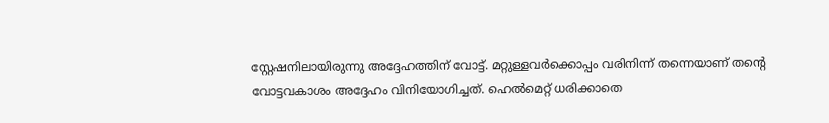സ്റ്റേഷനിലായിരുന്നു അദ്ദേഹത്തിന് വോട്ട്. മറ്റുള്ളവര്‍ക്കൊപ്പം വരിനിന്ന് തന്നെയാണ് തന്‍റെ വോട്ടവകാശം അദ്ദേഹം വിനിയോഗിച്ചത്. ഹെല്‍മെറ്റ് ധരിക്കാതെ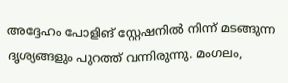അദ്ദേഹം പോളിങ് സ്റ്റേഷനില്‍ നിന്ന് മടങ്ങുന്ന ദൃശ്യങ്ങളും പുറത്ത് വന്നിരുന്നു. മംഗലം,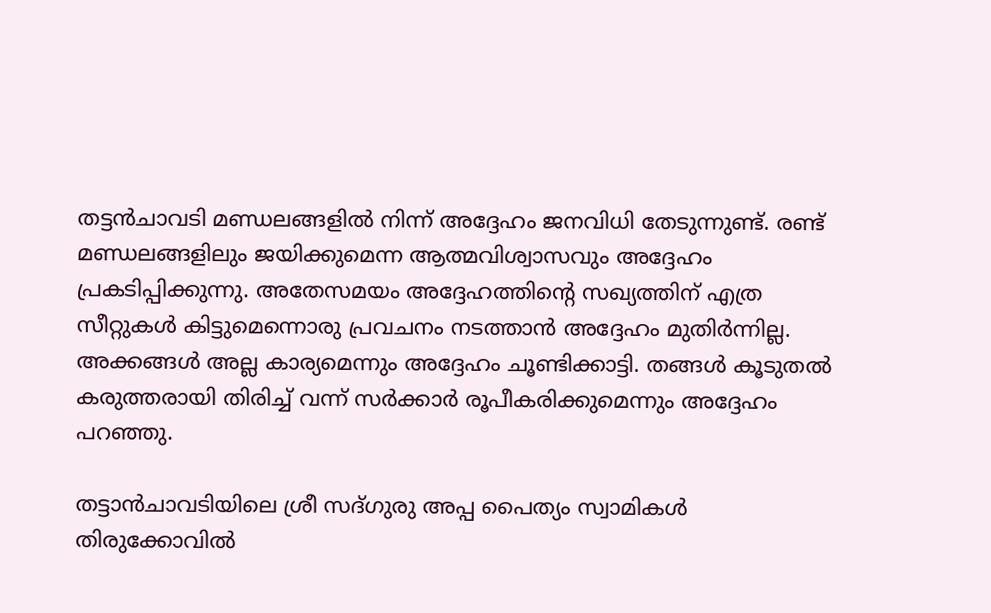തട്ടന്‍ചാവടി മണ്ഡലങ്ങളില്‍ നിന്ന് അദ്ദേഹം ജനവിധി തേടുന്നുണ്ട്. രണ്ട് മണ്ഡലങ്ങളിലും ജയിക്കുമെന്ന ആത്മവിശ്വാസവും അദ്ദേഹം പ്രകടിപ്പിക്കുന്നു. അതേസമയം അദ്ദേഹത്തിന്‍റെ സഖ്യത്തിന് എത്ര സീറ്റുകള്‍ കിട്ടുമെന്നൊരു പ്രവചനം നടത്താന്‍ അദ്ദേഹം മുതിര്‍ന്നില്ല. അക്കങ്ങള്‍ അല്ല കാര്യമെന്നും അദ്ദേഹം ചൂണ്ടിക്കാട്ടി. തങ്ങള്‍ കൂടുതല്‍ കരുത്തരായി തിരിച്ച് വന്ന് സര്‍ക്കാര്‍ രൂപീകരിക്കുമെന്നും അദ്ദേഹം പറഞ്ഞു.

തട്ടാന്‍ചാവടിയിലെ ശ്രീ സദ്‌ഗുരു അപ്പ പൈത്യം സ്വാമികള്‍ തിരുക്കോവില്‍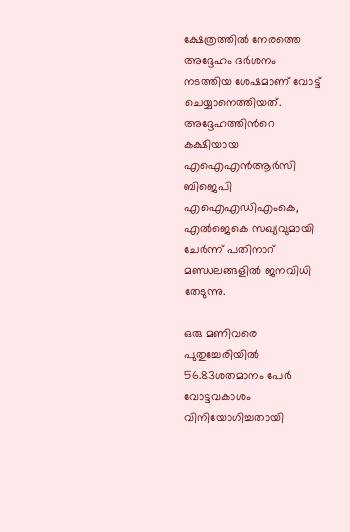ക്ഷേത്രത്തില്‍ നേരത്തെ അദ്ദേഹം ദര്‍ശനം നടത്തിയ ശേഷമാണ് വോട്ട് ചെയ്യാനെത്തിയത്. അദ്ദേഹത്തിന്‍റെ കക്ഷിയായ എഐഎന്‍ആര്‍സി ബിജെപി എഐഎഡിഎംകെ, എല്‍ജെകെ സഖ്യവുമായി ചേര്‍ന്ന് പതിനാറ് മണ്ഡലങ്ങളില്‍ ജനവിധി തേടുന്നു.

ഒരു മണിവരെ പുതുച്ചേരിയില്‍ 56.83ശതമാനം പേര്‍ വോട്ടവകാശം വിനിയോഗിച്ചതായി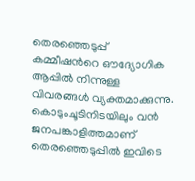തെരഞ്ഞെടുപ്പ് കമ്മീഷന്‍റെ ഔദ്യോഗിക ആപ്പില്‍ നിന്നുള്ള വിവരങ്ങള്‍ വ്യക്തമാക്കുന്നു. കൊടുംചൂടിനിടയിലും വന്‍ ജനപങ്കാളിത്തമാണ് തെരഞ്ഞെടുപ്പില്‍ ഇവിടെ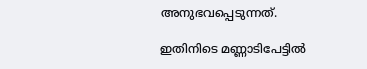അനുഭവപ്പെടുന്നത്.

ഇതിനിടെ മണ്ണാടിപേട്ടില്‍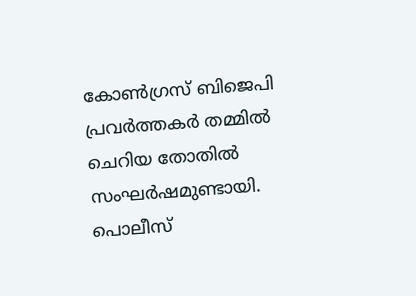കോണ്‍ഗ്രസ് ബിജെപി പ്രവര്‍ത്തകര്‍ തമ്മില്‍ ചെറിയ തോതില്‍ സംഘര്‍ഷമുണ്ടായി. പൊലീസ്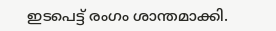ഇടപെട്ട് രംഗം ശാന്തമാക്കി.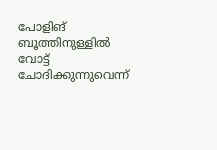പോളിങ് ബൂത്തിനുള്ളില്‍ വോട്ട് ചോദിക്കുന്നുവെന്ന്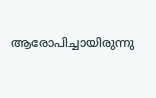ആരോപിച്ചായിരുന്നു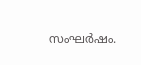സംഘര്‍ഷം.